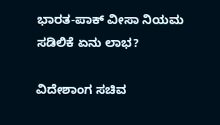ಭಾರತ-ಪಾಕ್ ವೀಸಾ ನಿಯಮ ಸಡಿಲಿಕೆ ಏನು ಲಾಭ?

ವಿದೇಶಾಂಗ ಸಚಿವ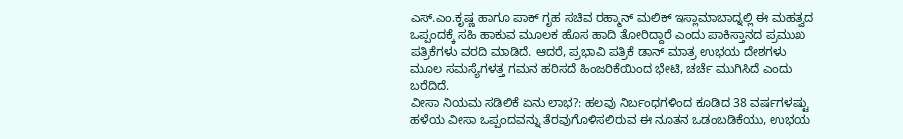ಎಸ್.ಎಂ.ಕೃಷ್ಣ ಹಾಗೂ ಪಾಕ್ ಗೃಹ ಸಚಿವ ರಹ್ಮಾನ್ ಮಲಿಕ್ ಇಸ್ಲಾಮಾಬಾದ್ನಲ್ಲಿ ಈ ಮಹತ್ವದ ಒಪ್ಪಂದಕ್ಕೆ ಸಹಿ ಹಾಕುವ ಮೂಲಕ ಹೊಸ ಹಾದಿ ತೋರಿದ್ದಾರೆ ಎಂದು ಪಾಕಿಸ್ತಾನದ ಪ್ರಮುಖ ಪತ್ರಿಕೆಗಳು ವರದಿ ಮಾಡಿದೆ. ಆದರೆ, ಪ್ರಭಾವಿ ಪತ್ರಿಕೆ ಡಾನ್ ಮಾತ್ರ ಉಭಯ ದೇಶಗಳು ಮೂಲ ಸಮಸ್ಯೆಗಳತ್ತ ಗಮನ ಹರಿಸದೆ ಹಿಂಜರಿಕೆಯಿಂದ ಭೇಟಿ, ಚರ್ಚೆ ಮುಗಿಸಿದೆ ಎಂದು ಬರೆದಿದೆ.
ವೀಸಾ ನಿಯಮ ಸಡಿಲಿಕೆ ಏನು ಲಾಭ?: ಹಲವು ನಿರ್ಬಂಧಗಳಿಂದ ಕೂಡಿದ 38 ವರ್ಷಗಳಷ್ಟು ಹಳೆಯ ವೀಸಾ ಒಪ್ಪಂದವನ್ನು ತೆರವುಗೊಳಿಸಲಿರುವ ಈ ನೂತನ ಒಡಂಬಡಿಕೆಯು, ಉಭಯ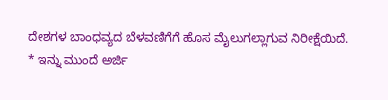ದೇಶಗಳ ಬಾಂಧವ್ಯದ ಬೆಳವಣಿಗೆಗೆ ಹೊಸ ಮೈಲುಗಲ್ಲಾಗುವ ನಿರೀಕ್ಷೆಯಿದೆ.
* ಇನ್ನು ಮುಂದೆ ಅರ್ಜಿ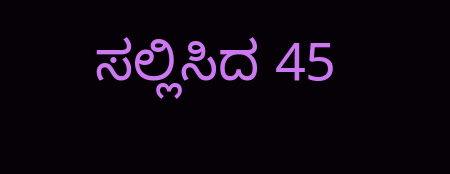ಸಲ್ಲಿಸಿದ 45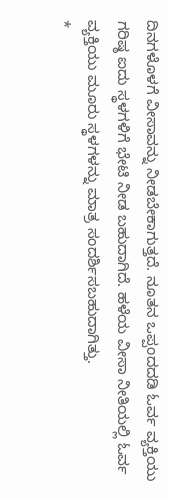ದಿನಗಳೊಳಗೆ ವೀಸಾವನ್ನು ನೀಡಬೇಕಾಗುತ್ತದೆ. ನೂತನ ಒಪ್ಪಂದದಡಿ ಓರ್ವ ವ್ಯಕ್ತಿಯು ಗರಿಷ್ಠ ಐದು ಸ್ಥಳಗಳಿಗೆ ಭೇಟಿ ನೀಡ ಬಹುದಾಗಿದೆ. ಹಳೆಯ ವೀಸಾ ನೀತಿಯಲ್ಲಿ ಓರ್ವ ವ್ಯಕ್ತಿಯು ಮೂರು ಸ್ಥಳಗಳನ್ನು ಮಾತ್ರ ಸಂದರ್ಶಿಸಬಹುದಾಗಿತ್ತು.
*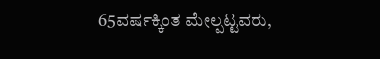65ವರ್ಷಕ್ಕಿಂತ ಮೇಲ್ಪಟ್ಟವರು,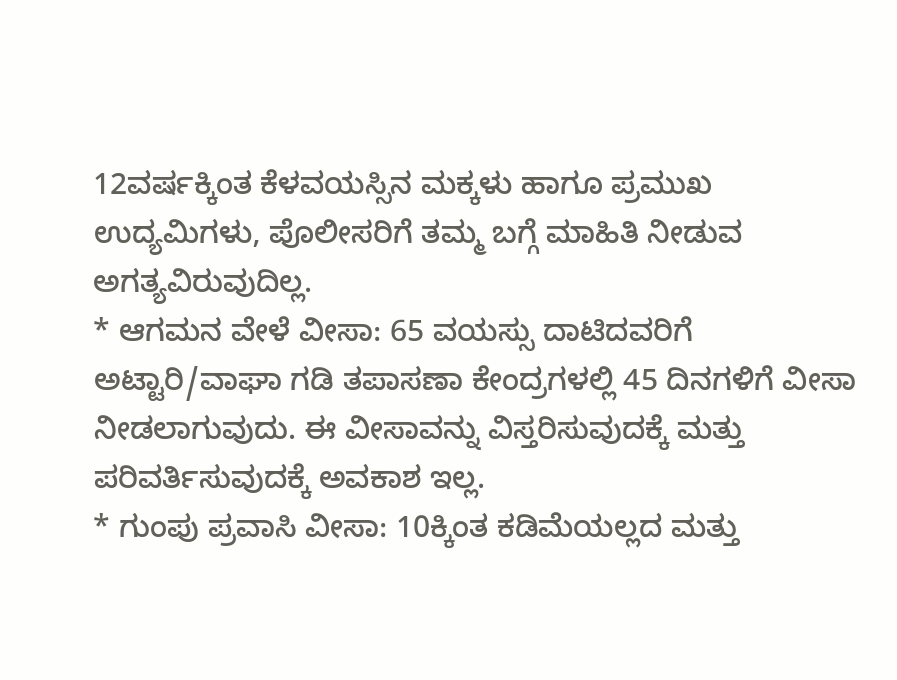12ವರ್ಷಕ್ಕಿಂತ ಕೆಳವಯಸ್ಸಿನ ಮಕ್ಕಳು ಹಾಗೂ ಪ್ರಮುಖ ಉದ್ಯಮಿಗಳು, ಪೊಲೀಸರಿಗೆ ತಮ್ಮ ಬಗ್ಗೆ ಮಾಹಿತಿ ನೀಡುವ ಅಗತ್ಯವಿರುವುದಿಲ್ಲ.
* ಆಗಮನ ವೇಳೆ ವೀಸಾ: 65 ವಯಸ್ಸು ದಾಟಿದವರಿಗೆ ಅಟ್ಟಾರಿ/ವಾಘಾ ಗಡಿ ತಪಾಸಣಾ ಕೇಂದ್ರಗಳಲ್ಲಿ 45 ದಿನಗಳಿಗೆ ವೀಸಾ ನೀಡಲಾಗುವುದು. ಈ ವೀಸಾವನ್ನು ವಿಸ್ತರಿಸುವುದಕ್ಕೆ ಮತ್ತು ಪರಿವರ್ತಿಸುವುದಕ್ಕೆ ಅವಕಾಶ ಇಲ್ಲ.
* ಗುಂಪು ಪ್ರವಾಸಿ ವೀಸಾ: 10ಕ್ಕಿಂತ ಕಡಿಮೆಯಲ್ಲದ ಮತ್ತು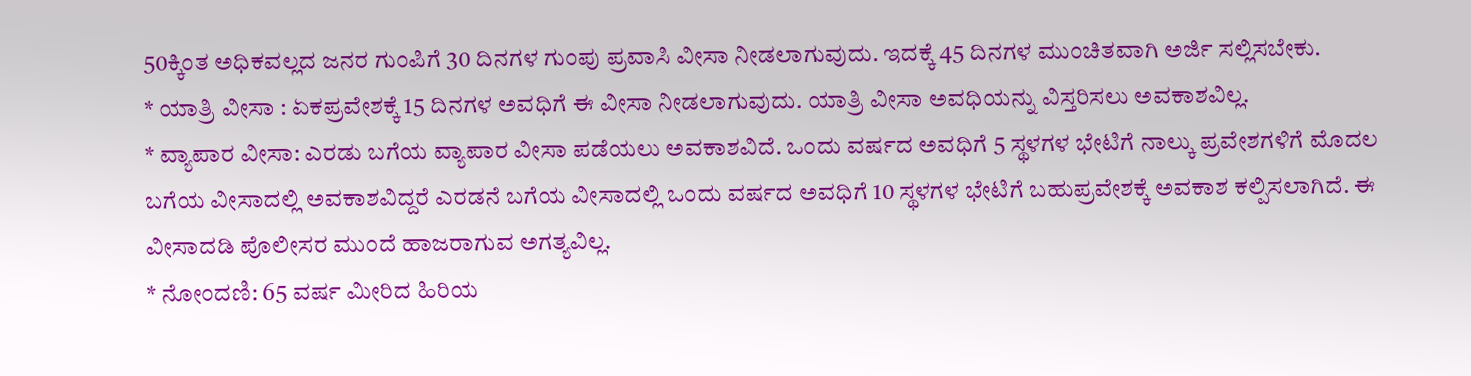50ಕ್ಕಿಂತ ಅಧಿಕವಲ್ಲದ ಜನರ ಗುಂಪಿಗೆ 30 ದಿನಗಳ ಗುಂಪು ಪ್ರವಾಸಿ ವೀಸಾ ನೀಡಲಾಗುವುದು. ಇದಕ್ಕೆ 45 ದಿನಗಳ ಮುಂಚಿತವಾಗಿ ಅರ್ಜಿ ಸಲ್ಲಿಸಬೇಕು.
* ಯಾತ್ರಿ ವೀಸಾ : ಏಕಪ್ರವೇಶಕ್ಕೆ 15 ದಿನಗಳ ಅವಧಿಗೆ ಈ ವೀಸಾ ನೀಡಲಾಗುವುದು. ಯಾತ್ರಿ ವೀಸಾ ಅವಧಿಯನ್ನು ವಿಸ್ತರಿಸಲು ಅವಕಾಶವಿಲ್ಲ.
* ವ್ಯಾಪಾರ ವೀಸಾ: ಎರಡು ಬಗೆಯ ವ್ಯಾಪಾರ ವೀಸಾ ಪಡೆಯಲು ಅವಕಾಶವಿದೆ. ಒಂದು ವರ್ಷದ ಅವಧಿಗೆ 5 ಸ್ಥಳಗಳ ಭೇಟಿಗೆ ನಾಲ್ಕು ಪ್ರವೇಶಗಳಿಗೆ ಮೊದಲ ಬಗೆಯ ವೀಸಾದಲ್ಲಿ ಅವಕಾಶವಿದ್ದರೆ ಎರಡನೆ ಬಗೆಯ ವೀಸಾದಲ್ಲಿ ಒಂದು ವರ್ಷದ ಅವಧಿಗೆ 10 ಸ್ಥಳಗಳ ಭೇಟಿಗೆ ಬಹುಪ್ರವೇಶಕ್ಕೆ ಅವಕಾಶ ಕಲ್ಪಿಸಲಾಗಿದೆ. ಈ ವೀಸಾದಡಿ ಪೊಲೀಸರ ಮುಂದೆ ಹಾಜರಾಗುವ ಅಗತ್ಯವಿಲ್ಲ.
* ನೋಂದಣಿ: 65 ವರ್ಷ ಮೀರಿದ ಹಿರಿಯ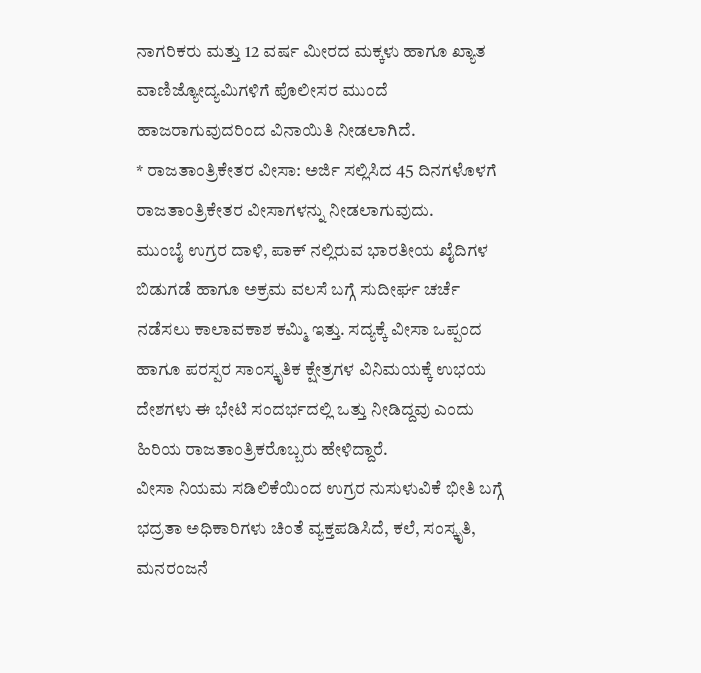ನಾಗರಿಕರು ಮತ್ತು 12 ವರ್ಷ ಮೀರದ ಮಕ್ಕಳು ಹಾಗೂ ಖ್ಯಾತ ವಾಣಿಜ್ಯೋದ್ಯಮಿಗಳಿಗೆ ಪೊಲೀಸರ ಮುಂದೆ ಹಾಜರಾಗುವುದರಿಂದ ವಿನಾಯಿತಿ ನೀಡಲಾಗಿದೆ.
* ರಾಜತಾಂತ್ರಿಕೇತರ ವೀಸಾ: ಅರ್ಜಿ ಸಲ್ಲಿಸಿದ 45 ದಿನಗಳೊಳಗೆ ರಾಜತಾಂತ್ರಿಕೇತರ ವೀಸಾಗಳನ್ನು ನೀಡಲಾಗುವುದು.
ಮುಂಬೈ ಉಗ್ರರ ದಾಳಿ, ಪಾಕ್ ನಲ್ಲಿರುವ ಭಾರತೀಯ ಖೈದಿಗಳ ಬಿಡುಗಡೆ ಹಾಗೂ ಅಕ್ರಮ ವಲಸೆ ಬಗ್ಗೆ ಸುದೀರ್ಘ ಚರ್ಚೆ ನಡೆಸಲು ಕಾಲಾವಕಾಶ ಕಮ್ಮಿ ಇತ್ತು. ಸದ್ಯಕ್ಕೆ ವೀಸಾ ಒಪ್ಪಂದ ಹಾಗೂ ಪರಸ್ಪರ ಸಾಂಸ್ಕೃತಿಕ ಕ್ಷೇತ್ರಗಳ ವಿನಿಮಯಕ್ಕೆ ಉಭಯ ದೇಶಗಳು ಈ ಭೇಟಿ ಸಂದರ್ಭದಲ್ಲಿ ಒತ್ತು ನೀಡಿದ್ದವು ಎಂದು ಹಿರಿಯ ರಾಜತಾಂತ್ರಿಕರೊಬ್ಬರು ಹೇಳಿದ್ದಾರೆ.
ವೀಸಾ ನಿಯಮ ಸಡಿಲಿಕೆಯಿಂದ ಉಗ್ರರ ನುಸುಳುವಿಕೆ ಭೀತಿ ಬಗ್ಗೆ ಭದ್ರತಾ ಅಧಿಕಾರಿಗಳು ಚಿಂತೆ ವ್ಯಕ್ತಪಡಿಸಿದೆ, ಕಲೆ, ಸಂಸ್ಕೃತಿ, ಮನರಂಜನೆ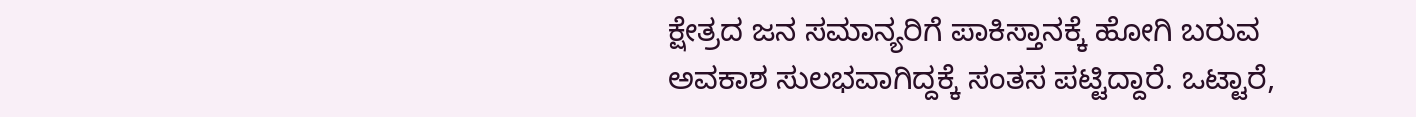ಕ್ಷೇತ್ರದ ಜನ ಸಮಾನ್ಯರಿಗೆ ಪಾಕಿಸ್ತಾನಕ್ಕೆ ಹೋಗಿ ಬರುವ ಅವಕಾಶ ಸುಲಭವಾಗಿದ್ದಕ್ಕೆ ಸಂತಸ ಪಟ್ಟಿದ್ದಾರೆ. ಒಟ್ಟಾರೆ,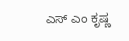ಎಸ್ ಎಂ ಕೃಷ್ಣ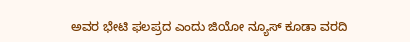ಅವರ ಭೇಟಿ ಫಲಪ್ರದ ಎಂದು ಜಿಯೋ ನ್ಯೂಸ್ ಕೂಡಾ ವರದಿ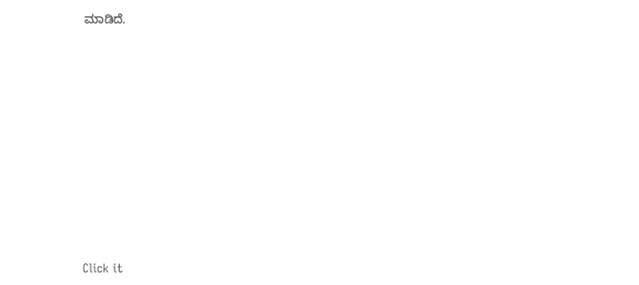ಮಾಡಿದೆ.












Click it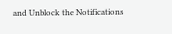and Unblock the Notifications